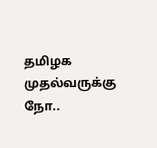தமிழக முதல்வருக்கு நோ..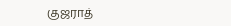குஜராத்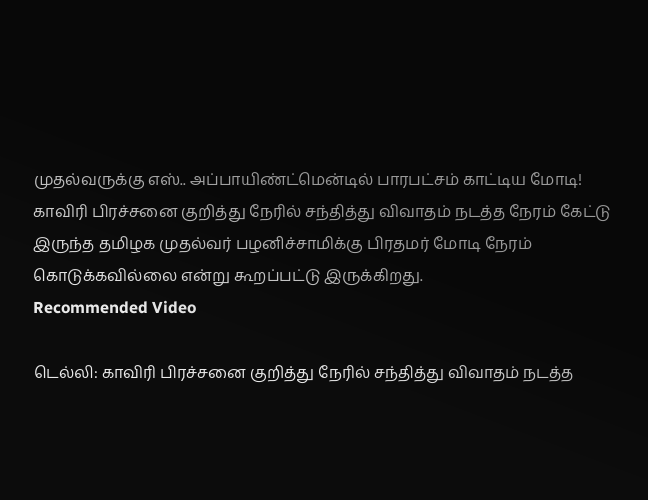முதல்வருக்கு எஸ்.. அப்பாயிண்ட்மென்டில் பாரபட்சம் காட்டிய மோடி!
காவிரி பிரச்சனை குறித்து நேரில் சந்தித்து விவாதம் நடத்த நேரம் கேட்டு இருந்த தமிழக முதல்வர் பழனிச்சாமிக்கு பிரதமர் மோடி நேரம் கொடுக்கவில்லை என்று கூறப்பட்டு இருக்கிறது.
Recommended Video

டெல்லி: காவிரி பிரச்சனை குறித்து நேரில் சந்தித்து விவாதம் நடத்த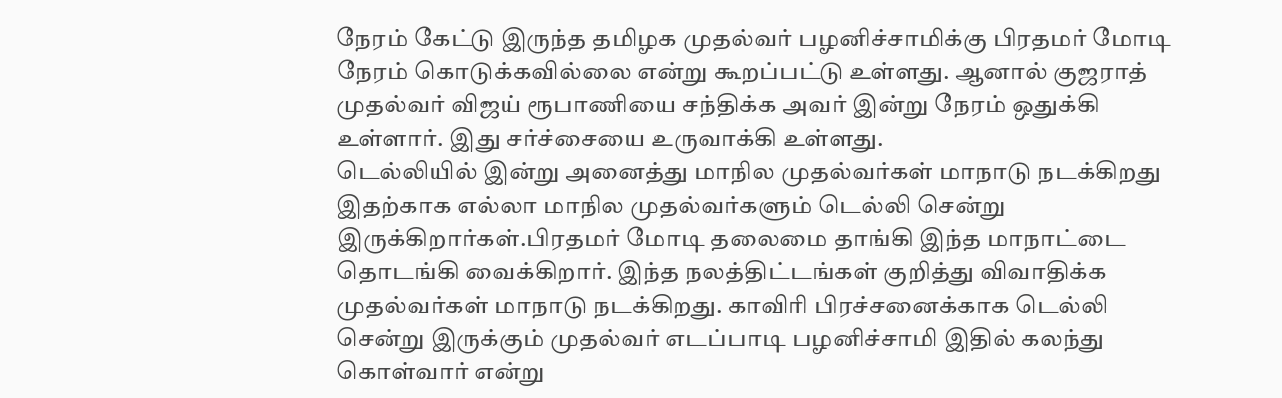நேரம் கேட்டு இருந்த தமிழக முதல்வர் பழனிச்சாமிக்கு பிரதமர் மோடி நேரம் கொடுக்கவில்லை என்று கூறப்பட்டு உள்ளது. ஆனால் குஜராத் முதல்வர் விஜய் ரூபாணியை சந்திக்க அவர் இன்று நேரம் ஒதுக்கி உள்ளார். இது சர்ச்சையை உருவாக்கி உள்ளது.
டெல்லியில் இன்று அனைத்து மாநில முதல்வர்கள் மாநாடு நடக்கிறது இதற்காக எல்லா மாநில முதல்வர்களும் டெல்லி சென்று இருக்கிறார்கள்.பிரதமர் மோடி தலைமை தாங்கி இந்த மாநாட்டை தொடங்கி வைக்கிறார். இந்த நலத்திட்டங்கள் குறித்து விவாதிக்க முதல்வர்கள் மாநாடு நடக்கிறது. காவிரி பிரச்சனைக்காக டெல்லி சென்று இருக்கும் முதல்வர் எடப்பாடி பழனிச்சாமி இதில் கலந்து கொள்வார் என்று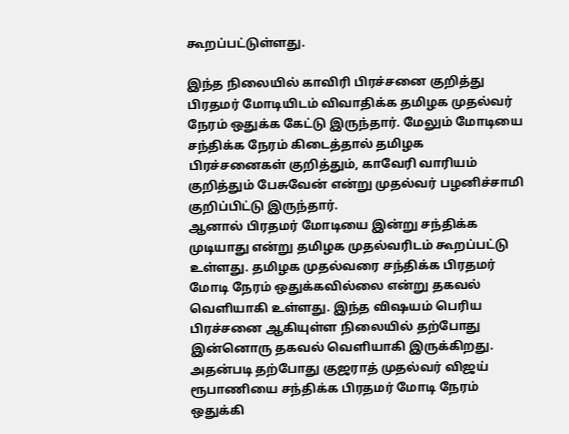கூறப்பட்டுள்ளது.

இந்த நிலையில் காவிரி பிரச்சனை குறித்து பிரதமர் மோடியிடம் விவாதிக்க தமிழக முதல்வர் நேரம் ஒதுக்க கேட்டு இருந்தார். மேலும் மோடியை சந்திக்க நேரம் கிடைத்தால் தமிழக பிரச்சனைகள் குறித்தும், காவேரி வாரியம் குறித்தும் பேசுவேன் என்று முதல்வர் பழனிச்சாமி குறிப்பிட்டு இருந்தார்.
ஆனால் பிரதமர் மோடியை இன்று சந்திக்க முடியாது என்று தமிழக முதல்வரிடம் கூறப்பட்டு உள்ளது. தமிழக முதல்வரை சந்திக்க பிரதமர் மோடி நேரம் ஒதுக்கவில்லை என்று தகவல் வெளியாகி உள்ளது. இந்த விஷயம் பெரிய பிரச்சனை ஆகியுள்ள நிலையில் தற்போது இன்னொரு தகவல் வெளியாகி இருக்கிறது.
அதன்படி தற்போது குஜராத் முதல்வர் விஜய் ரூபாணியை சந்திக்க பிரதமர் மோடி நேரம் ஒதுக்கி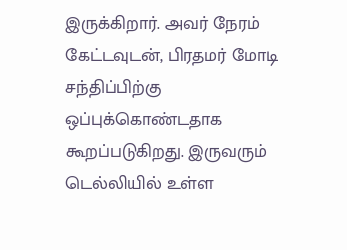இருக்கிறார். அவர் நேரம் கேட்டவுடன், பிரதமர் மோடி சந்திப்பிற்கு ஒப்புக்கொண்டதாக கூறப்படுகிறது. இருவரும் டெல்லியில் உள்ள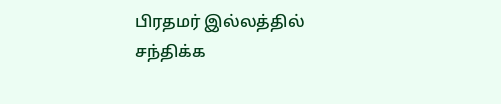பிரதமர் இல்லத்தில் சந்திக்க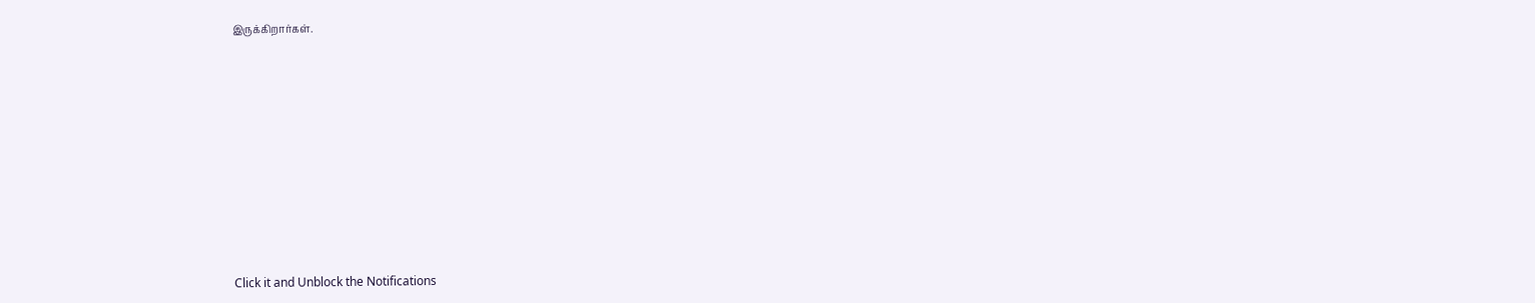இருக்கிறார்கள்.












Click it and Unblock the Notifications